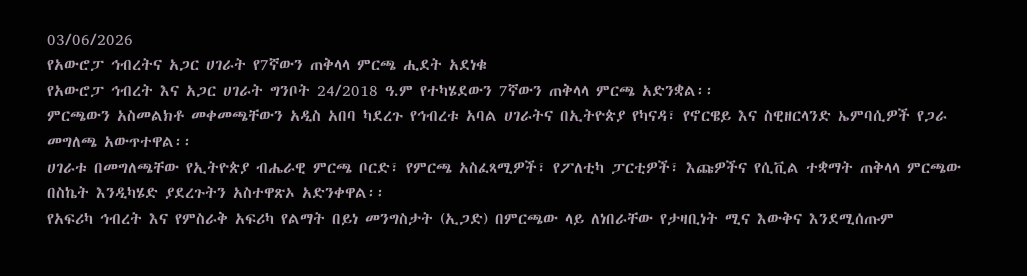03/06/2026
የአውሮፓ ኅብረትና አጋር ሀገራት የ7ኛውን ጠቅላላ ምርጫ ሒደት አደነቁ
የአውሮፓ ኅብረት እና አጋር ሀገራት ግንቦት 24/2018 ዓ.ም የተካሄደውን 7ኛውን ጠቅላላ ምርጫ አድንቋል፡፡
ምርጫውን አስመልክቶ መቀመጫቸውን አዲስ አበባ ካደረጉ የኅብረቱ አባል ሀገራትና በኢትዮጵያ የካናዳ፣ የኖርዌይ እና ስዊዘርላንድ ኤምባሲዎች የጋራ መግለጫ አውጥተዋል፡፡
ሀገራቱ በመግለጫቸው የኢትዮጵያ ብሔራዊ ምርጫ ቦርድ፣ የምርጫ አስፈጻሚዎች፣ የፖለቲካ ፓርቲዎች፣ እጩዎችና የሲቪል ተቋማት ጠቅላላ ምርጫው በስኬት እንዲካሄድ ያደረጉትን አስተዋጽኦ አድንቀዋል፡፡
የአፍሪካ ኅብረት እና የምስራቅ አፍሪካ የልማት በይነ መንግስታት (ኢጋድ) በምርጫው ላይ ለነበራቸው የታዛቢነት ሚና እውቅና እንደሚሰጡም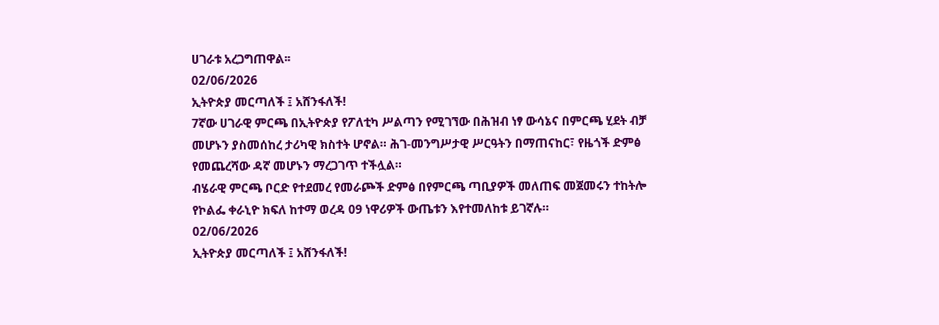ሀገራቱ አረጋግጠዋል፡፡
02/06/2026
ኢትዮጵያ መርጣለች ፤ አሸንፋለች!
7ኛው ሀገራዊ ምርጫ በኢትዮጵያ የፖለቲካ ሥልጣን የሚገኘው በሕዝብ ነፃ ውሳኔና በምርጫ ሂደት ብቻ መሆኑን ያስመሰከረ ታሪካዊ ክስተት ሆኖል። ሕገ-መንግሥታዊ ሥርዓትን በማጠናከር፣ የዜጎች ድምፅ የመጨረሻው ዳኛ መሆኑን ማረጋገጥ ተችሏል።
ብሄራዊ ምርጫ ቦርድ የተደመረ የመራጮች ድምፅ በየምርጫ ጣቢያዎች መለጠፍ መጀመሩን ተከትሎ የኮልፌ ቀራኒዮ ክፍለ ከተማ ወረዳ 09 ነዋሪዎች ውጤቱን እየተመለከቱ ይገኛሉ።
02/06/2026
ኢትዮጵያ መርጣለች ፤ አሸንፋለች!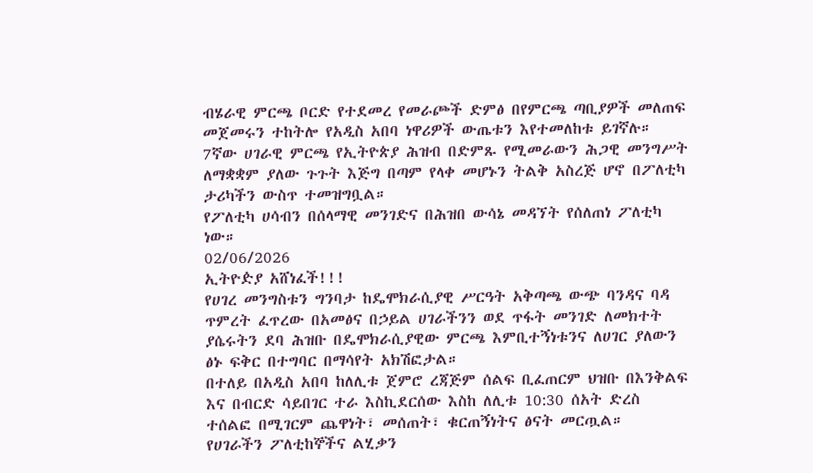ብሄራዊ ምርጫ ቦርድ የተደመረ የመራጮች ድምፅ በየምርጫ ጣቢያዎች መለጠፍ መጀመሩን ተከትሎ የአዲስ አበባ ነዋሪዎች ውጤቱን እየተመለከቱ ይገኛሉ።
7ኛው ሀገራዊ ምርጫ የኢትዮጵያ ሕዝብ በድምጹ የሚመራውን ሕጋዊ መንግሥት ለማቋቋም ያለው ጉጉት እጅግ በጣም የላቀ መሆኑን ትልቅ አስረጅ ሆኖ በፖለቲካ ታሪካችን ውስጥ ተመዝግቧል።
የፖለቲካ ሀሳብን በሰላማዊ መንገድና በሕዝበ ውሳኔ መዳኘት የሰለጠነ ፖለቲካ ነው።
02/06/2026
ኢትዮዽያ አሸነፈች!!!
የሀገረ መንግስቱን ግንባታ ከዴሞክራሲያዊ ሥርዓት አቅጣጫ ውጭ ባንዳና ባዳ ጥምረት ፈጥረው በአመፅና በኃይል ሀገራችንን ወደ ጥፋት መንገድ ለመክተት ያሴሩትን ደባ ሕዝቡ በዴሞክራሲያዊው ምርጫ እምቢተኝነቱንና ለሀገር ያለውን ፅኑ ፍቅር በተግባር በማሳየት አክሽፎታል።
በተለይ በአዲስ አበባ ከለሊቱ ጀምሮ ረጃጅም ሰልፍ ቢፈጠርም ህዝቡ በእንቅልፍ እና በብርድ ሳይበገር ተራ እስኪደርሰው እስከ ለሊቱ 10:30 ሰአት ድረስ ተሰልፎ በሚገርም ጨዋነት፣ መሰጠት፣ ቁርጠኝነትና ፅናት መርጧል።
የሀገራችን ፖለቲከኞችና ልሂቃን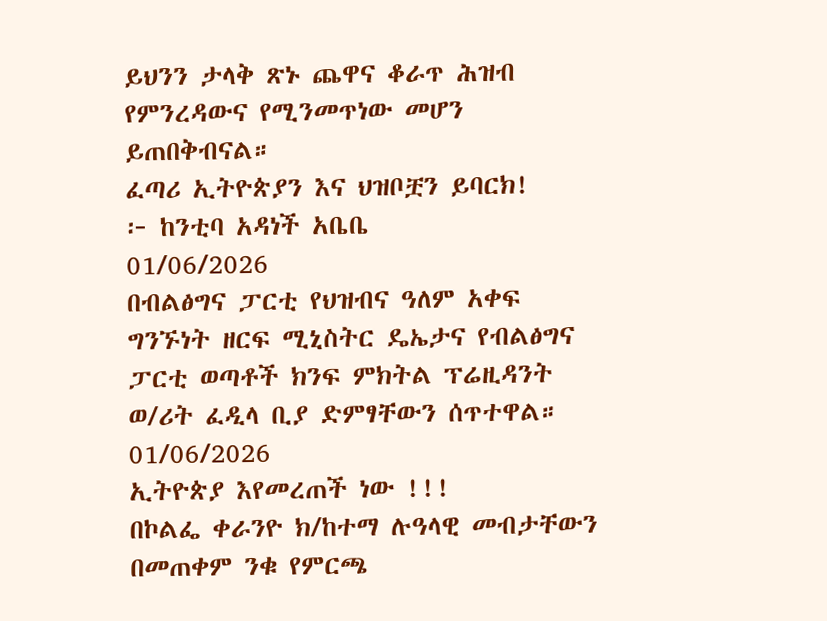ይህንን ታላቅ ጽኑ ጨዋና ቆራጥ ሕዝብ የምንረዳውና የሚንመጥነው መሆን ይጠበቅብናል።
ፈጣሪ ኢትዮጵያን እና ህዝቦቿን ይባርክ!
፦ ከንቲባ አዳነች አቤቤ
01/06/2026
በብልፅግና ፓርቲ የህዝብና ዓለም አቀፍ ግንኙነት ዘርፍ ሚኒስትር ዴኤታና የብልፅግና ፓርቲ ወጣቶች ክንፍ ምክትል ፕሬዚዳንት ወ/ሪት ፈዲላ ቢያ ድምፃቸውን ሰጥተዋል።
01/06/2026
ኢትዮጵያ እየመረጠች ነው !!!
በኮልፌ ቀራንዮ ክ/ከተማ ሉዓላዊ መብታቸውን በመጠቀም ንቁ የምርጫ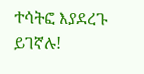ተሳትፎ እያደረጉ ይገኛሉ!